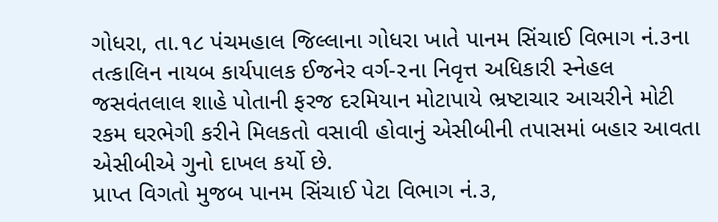ગોધરા, તા.૧૮ પંચમહાલ જિલ્લાના ગોધરા ખાતે પાનમ સિંચાઈ વિભાગ નં.૩ના તત્કાલિન નાયબ કાર્યપાલક ઈજનેર વર્ગ-૨ના નિવૃત્ત અધિકારી સ્નેહલ જસવંતલાલ શાહે પોતાની ફરજ દરમિયાન મોટાપાયે ભ્રષ્ટાચાર આચરીને મોટી રકમ ઘરભેગી કરીને મિલકતો વસાવી હોવાનું એસીબીની તપાસમાં બહાર આવતા એસીબીએ ગુનો દાખલ કર્યો છે.
પ્રાપ્ત વિગતો મુજબ પાનમ સિંચાઈ પેટા વિભાગ નં.૩,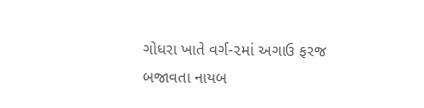ગોધરા ખાતે વર્ગ-૨માં અગાઉ ફરજ બજાવતા નાયબ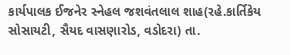કાર્યપાલક ઈજનેર સ્નેહલ જશવંતલાલ શાહ(રહે.કાર્તિકેય સોસાયટી, સૈયદ વાસણારોડ, વડોદરા) તા.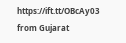https://ift.tt/OBcAy03
from Gujarat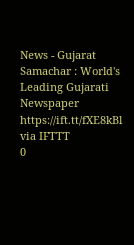News - Gujarat Samachar : World's Leading Gujarati Newspaper https://ift.tt/fXE8kBl
via IFTTT
0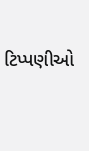ટિપ્પણીઓ